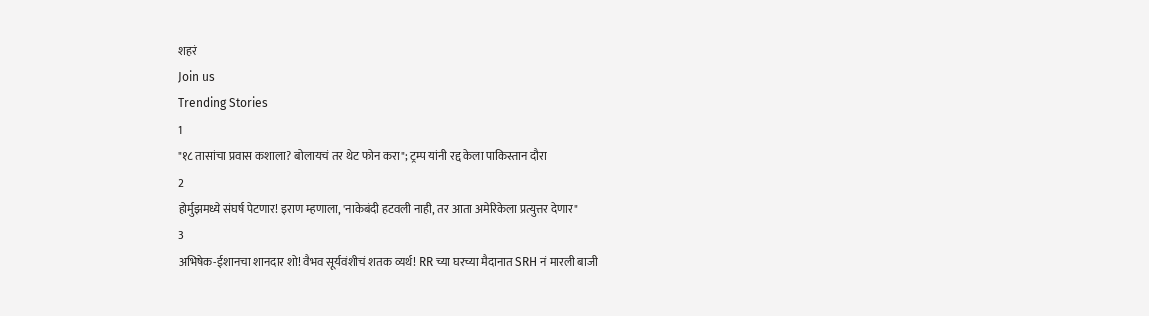शहरं
Join us
Trending Stories
1
"१८ तासांचा प्रवास कशाला? बोलायचं तर थेट फोन करा"; ट्रम्प यांनी रद्द केला पाकिस्तान दौरा
2
होर्मुझमध्ये संघर्ष पेटणार! इराण म्हणाला, 'नाकेबंदी हटवली नाही, तर आता अमेरिकेला प्रत्युत्तर देणार"
3
अभिषेक-ईशानचा शानदार शो! वैभव सूर्यवंशीचं शतक व्यर्थ! RR च्या घरच्या मैदानात SRH नं मारली बाजी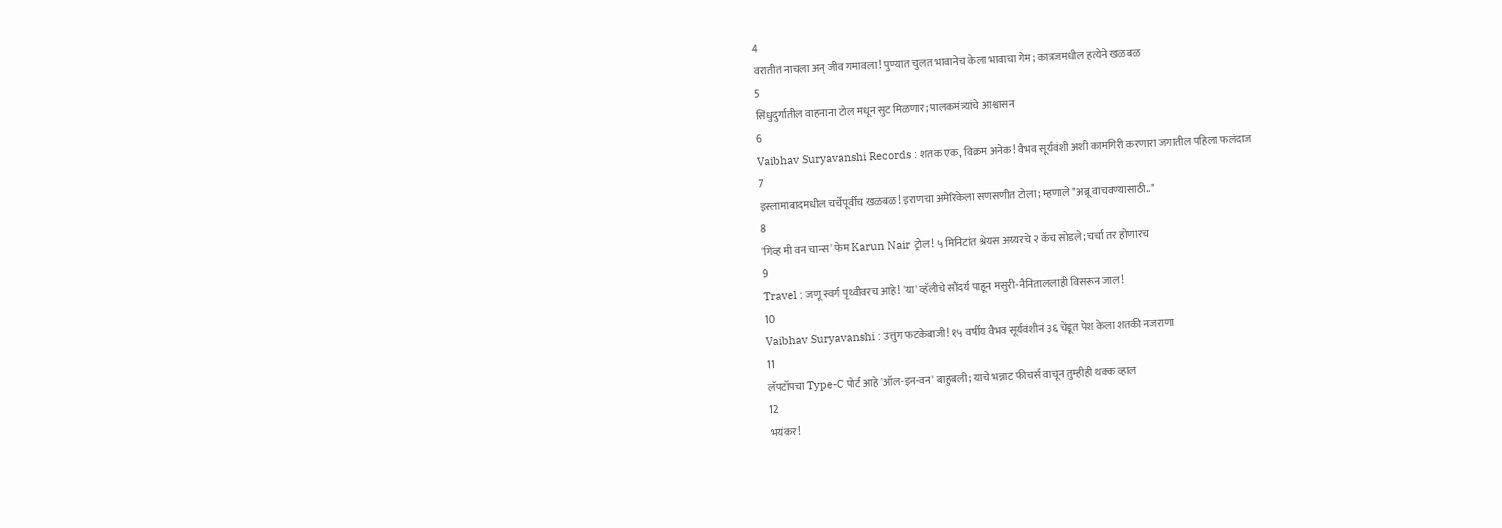4
वरातीत नाचला अन् जीव गमावला! पुण्यात चुलत भावानेच केला भावाचा गेम; कात्रजमधील हत्येने खळबळ
5
सिंधुदुर्गातील वाहनाना टोल मधून सुट मिळणार; पालकमंत्र्यांचे आश्वासन
6
Vaibhav Suryavanshi Records : शतक एक, विक्रम अनेक! वैभव सूर्यवंशी अशी कामगिरी करणारा जगातील पहिला फलंदाज
7
इस्लामाबादमधील चर्चेपूर्वीच खळबळ! इराणचा अमेरिकेला सणसणीत टोला; म्हणाले "अब्रू वाचवण्यासाठी.."
8
'गिव्ह मी वन चान्स' फेम Karun Nair ट्रोल! ५ मिनिटांत श्रेयस अय्यरचे २ कॅच सोडले; चर्चा तर होणारच
9
Travel : जणू स्वर्ग पृथ्वीवरच आहे! 'या' व्हॅलीचे सौंदर्य पाहून मसुरी-नैनिताललाही विसरून जाल!
10
Vaibhav Suryavanshi : उत्तुंग फटकेबाजी! १५ वर्षीय वैभव सूर्यवंशीनं ३६ चेंडूत पेश केला शतकी नजराणा
11
लॅपटॉपचा Type-C पोर्ट आहे 'ऑल-इन-वन' बाहुबली; याचे भन्नाट फीचर्स वाचून तुम्हीही थक्क व्हाल
12
भयंकर!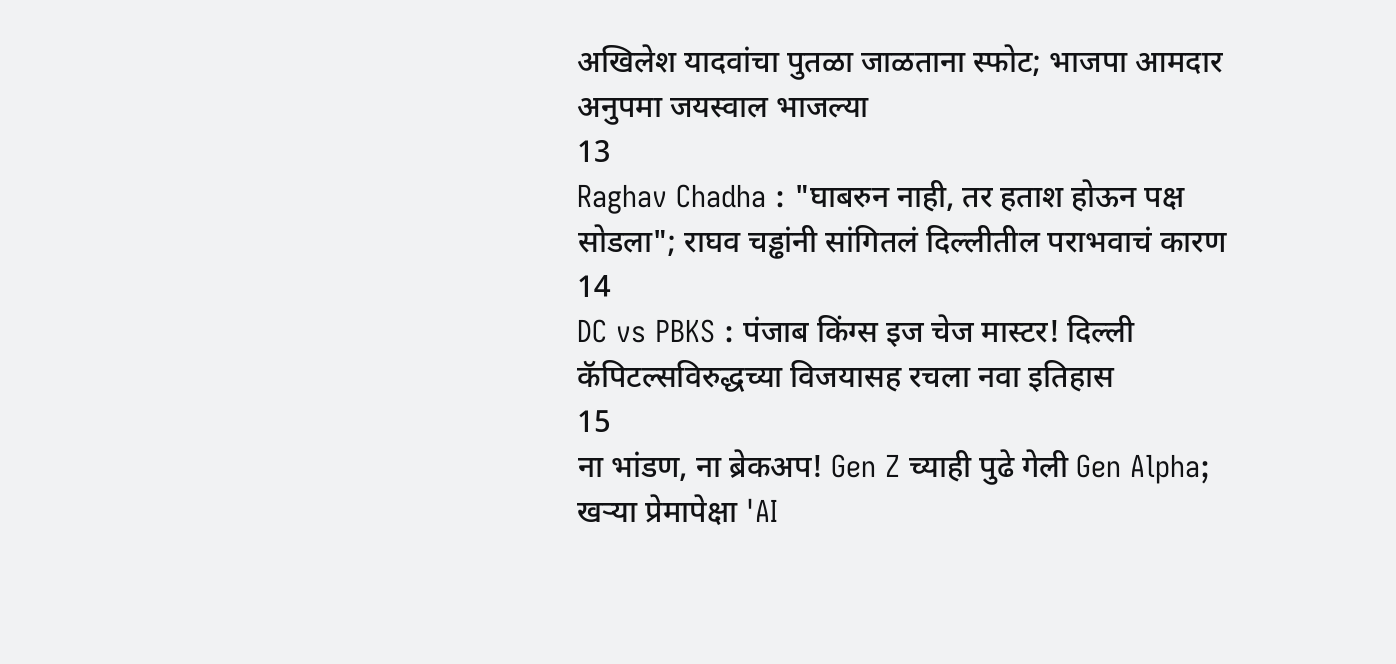अखिलेश यादवांचा पुतळा जाळताना स्फोट; भाजपा आमदार अनुपमा जयस्वाल भाजल्या
13
Raghav Chadha : "घाबरुन नाही, तर हताश होऊन पक्ष सोडला"; राघव चड्ढांनी सांगितलं दिल्लीतील पराभवाचं कारण
14
DC vs PBKS : पंजाब किंग्स इज चेज मास्टर! दिल्ली कॅपिटल्सविरुद्धच्या विजयासह रचला नवा इतिहास
15
ना भांडण, ना ब्रेकअप! Gen Z च्याही पुढे गेली Gen Alpha; खऱ्या प्रेमापेक्षा 'AI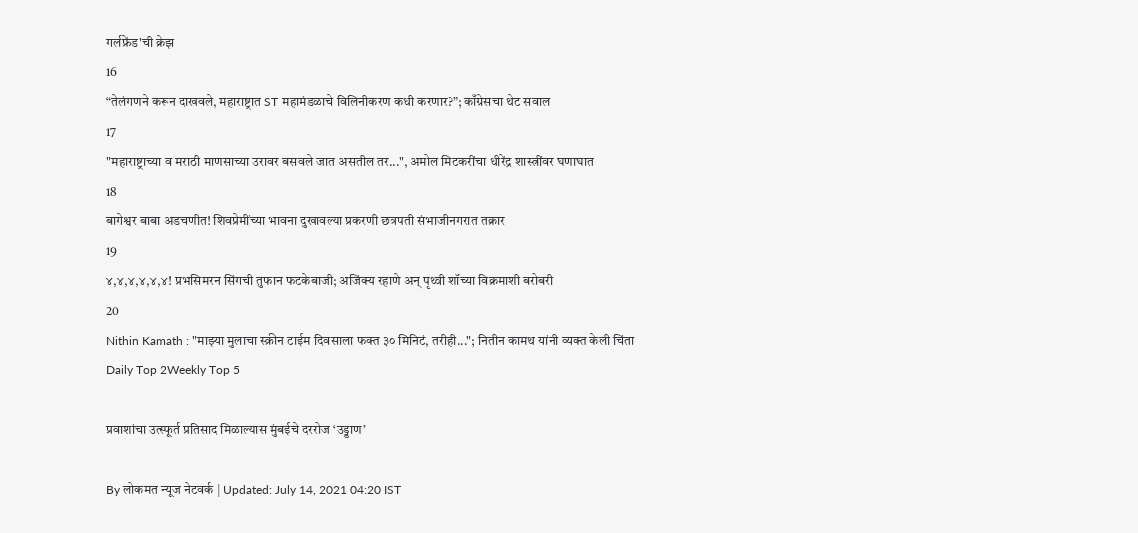गर्लफ्रेंड'ची क्रेझ
16
“तेलंगणने करून दाखवले, महाराष्ट्रात ST महामंडळाचे विलिनीकरण कधी करणार?”; काँग्रेसचा थेट सवाल
17
"महाराष्ट्राच्या व मराठी माणसाच्या उरावर बसवले जात असतील तर...", अमोल मिटकरींचा धीरेंद्र शास्त्रींवर घणाघात
18
बागेश्वर बाबा अडचणीत! शिवप्रेमींच्या भावना दुखावल्या प्रकरणी छत्रपती संभाजीनगरात तक्रार
19
४,४,४,४,४,४! प्रभसिमरन सिंगची तुफान फटकेबाजी; अजिंक्य रहाणे अन् पृथ्वी शॉच्या विक्रमाशी बरोबरी
20
Nithin Kamath : "माझ्या मुलाचा स्क्रीन टाईम दिवसाला फक्त ३० मिनिटं, तरीही..."; नितीन कामथ यांनी व्यक्त केली चिंता
Daily Top 2Weekly Top 5

प्रवाशांचा उत्स्फूर्त प्रतिसाद मिळाल्यास मुंबईचे दररोज ‘उड्डाण’

By लोकमत न्यूज नेटवर्क | Updated: July 14, 2021 04:20 IST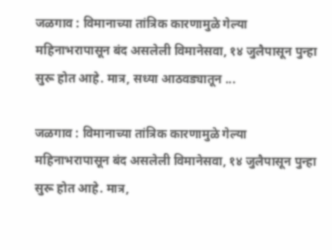जळगाव : विमानाच्या तांत्रिक कारणामुळे गेल्या महिनाभरापासून बंद असलेली विमानेसवा, १४ जुलैपासून पुन्हा सुरू होत आहे. मात्र, सध्या आठवड्यातून ...

जळगाव : विमानाच्या तांत्रिक कारणामुळे गेल्या महिनाभरापासून बंद असलेली विमानेसवा, १४ जुलैपासून पुन्हा सुरू होत आहे. मात्र,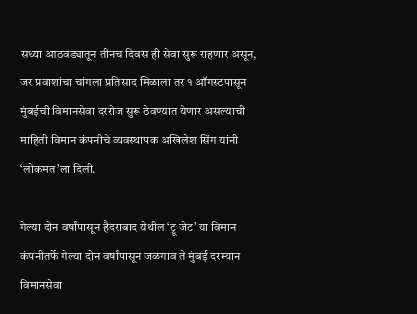सध्या आठवड्यातून तीनच दिवस ही सेवा सुरू राहणार असून, जर प्रवाशांचा चांगला प्रतिसाद मिळाला तर १ ऑगस्टपासून मुंबईची विमानसेवा दररोज सुरू ठेवण्यात येणार असल्याची माहिती विमान कंपनीचे व्यवस्थापक अखिलेश सिंग यांनी ‘लोकमत’ला दिली.

गेल्या दोन वर्षांपासून हैदराबाद येथील ‘ट्रू जेट’ या विमान कंपनीतर्फे गेल्या दोन वर्षांपासून जळगाव ते मुंबई दरम्यान विमानसेवा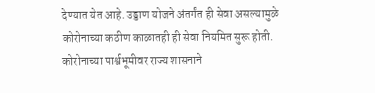देण्यात येत आहे. उड्डाण योजने अंतर्गंत ही सेवा असल्यामुळे कोरोनाच्या कठीण काळातही ही सेवा नियमित सुरू होती. कोरोनाच्या पार्श्वभूमीवर राज्य शासनाने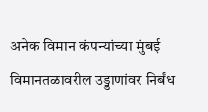अनेक विमान कंपन्यांच्या मुंबई विमानतळावरील उड्डाणांवर निर्बंध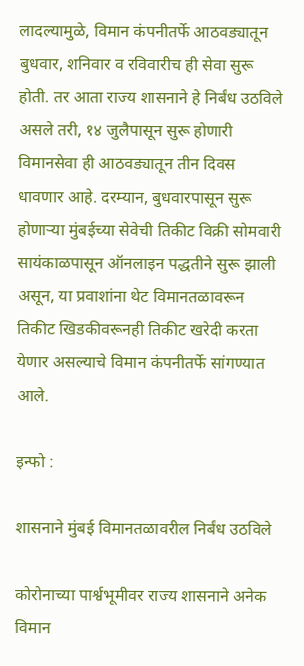लादल्यामुळे, विमान कंपनीतर्फे आठवड्यातून बुधवार, शनिवार व रविवारीच ही सेवा सुरू होती. तर आता राज्य शासनाने हे निर्बंध उठविले असले तरी, १४ जुलैपासून सुरू होणारी विमानसेवा ही आठवड्यातून तीन दिवस धावणार आहे. दरम्यान, बुधवारपासून सुरू होणाऱ्या मुंबईच्या सेवेची तिकीट विक्री सोमवारी सायंकाळपासून ऑनलाइन पद्धतीने सुरू झाली असून, या प्रवाशांना थेट विमानतळावरून तिकीट खिडकीवरूनही तिकीट खरेदी करता येणार असल्याचे विमान कंपनीतर्फे सांगण्यात आले.

इन्फो :

शासनाने मुंबई विमानतळावरील निर्बंध उठविले

कोरोनाच्या पार्श्वभूमीवर राज्य शासनाने अनेक विमान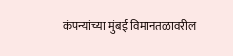कंपन्यांच्या मुंबई विमानतळावरील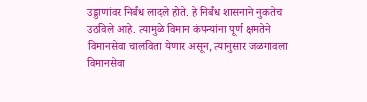उड्डाणांवर निर्बंध लादले होते. हे निर्बंध शासनाने नुकतेच उठविले आहे. त्यामुळे विमान कंपन्यांना पूर्ण क्षमतेने विमानसेवा चालविता येणार असून, त्यानुसार जळगावला विमानसेवा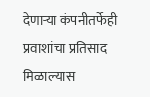देणाऱ्या कंपनीतर्फेही प्रवाशांचा प्रतिसाद मिळाल्यास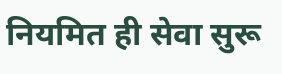नियमित ही सेवा सुरू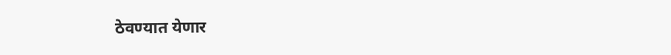ठेवण्यात येणार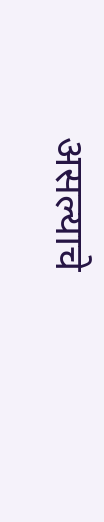असल्याचे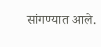सांगण्यात आले.